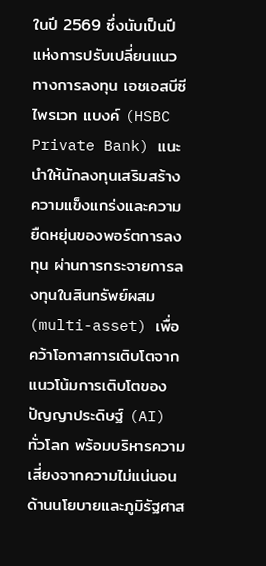ในปี 2569 ซึ่งนับเป็นปีแห่งการปรับเปลี่ยนแนวทางการลงทุน เอชเอสบีซี ไพรเวท แบงค์ (HSBC Private Bank) แนะนำให้นักลงทุนเสริมสร้างความแข็งแกร่งและความยืดหยุ่นของพอร์ตการลงทุน ผ่านการกระจายการลงทุนในสินทรัพย์ผสม (multi-asset) เพื่อคว้าโอกาสการเติบโตจากแนวโน้มการเติบโตของปัญญาประดิษฐ์ (AI) ทั่วโลก พร้อมบริหารความเสี่ยงจากความไม่แน่นอนด้านนโยบายและภูมิรัฐศาส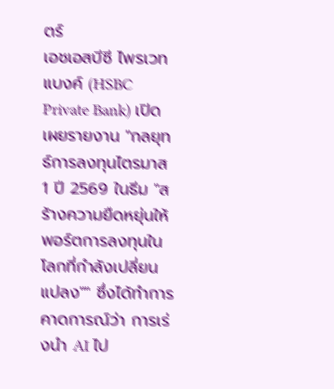ตร์
เอชเอสบีซี ไพรเวท แบงค์ (HSBC Private Bank) เปิดเผยรายงาน "กลยุทธ์การลงทุนไตรมาส 1 ปี 2569 ในธีม "สร้างความยืดหยุ่นให้พอร์ตการลงทุนในโลกที่กำลังเปลี่ยนแปลง"" ซึ่งได้ทำการคาดการณ์ว่า การเร่งนำ AI ไป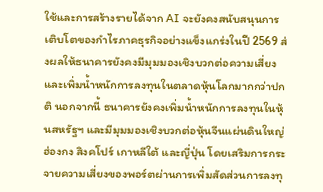ใช้และการสร้างรายได้จาก AI จะยังคงสนับสนุนการเติบโตของกำไรภาคธุรกิจอย่างแข็งแกร่งในปี 2569 ส่งผลให้ธนาคารยังคงมีมุมมองเชิงบวกต่อความเสี่ยงและเพิ่มน้ำหนักการลงทุนในตลาดหุ้นโลกมากกว่าปกติ นอกจากนี้ ธนาคารยังคงเพิ่มน้ำหนักการลงทุนในหุ้นสหรัฐฯ และมีมุมมองเชิงบวกต่อหุ้นจีนแผ่นดินใหญ่ ฮ่องกง สิงคโปร์ เกาหลีใต้ และญี่ปุ่น โดยเสริมการกระจายความเสี่ยงของพอร์ตผ่านการเพิ่มสัดส่วนการลงทุ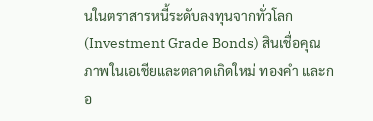นในตราสารหนี้ระดับลงทุนจากทั่วโลก (Investment Grade Bonds) สินเชื่อคุณภาพในเอเชียและตลาดเกิดใหม่ ทองคำ และกอ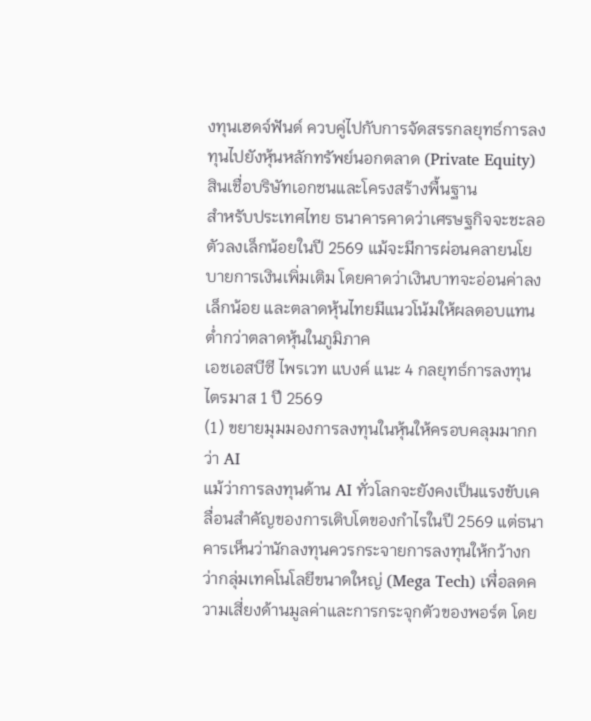งทุนเฮดจ์ฟันด์ ควบคู่ไปกับการจัดสรรกลยุทธ์การลงทุนไปยังหุ้นหลักทรัพย์นอกตลาด (Private Equity) สินเชื่อบริษัทเอกชนและโครงสร้างพื้นฐาน
สำหรับประเทศไทย ธนาคารคาดว่าเศรษฐกิจจะชะลอตัวลงเล็กน้อยในปี 2569 แม้จะมีการผ่อนคลายนโยบายการเงินเพิ่มเติม โดยคาดว่าเงินบาทจะอ่อนค่าลงเล็กน้อย และตลาดหุ้นไทยมีแนวโน้มให้ผลตอบแทนต่ำกว่าตลาดหุ้นในภูมิภาค
เอชเอสบีซี ไพรเวท แบงค์ แนะ 4 กลยุทธ์การลงทุนไตรมาส 1 ปี 2569
(1) ขยายมุมมองการลงทุนในหุ้นให้ครอบคลุมมากกว่า AI
แม้ว่าการลงทุนด้าน AI ทั่วโลกจะยังคงเป็นแรงขับเคลื่อนสำคัญของการเติบโตของกำไรในปี 2569 แต่ธนาคารเห็นว่านักลงทุนควรกระจายการลงทุนให้กว้างกว่ากลุ่มเทคโนโลยีขนาดใหญ่ (Mega Tech) เพื่อลดความเสี่ยงด้านมูลค่าและการกระจุกตัวของพอร์ต โดย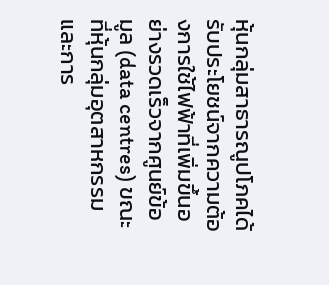หุ้นกลุ่มสาธารณูปโภคได้รับประโยชน์จากความต้องการใช้ไฟฟ้าที่เพิ่มขึ้นอย่างรวดเร็วจากศูนย์ข้อมูล (data centres) ขณะที่หุ้นกลุ่มอุตสาหกรรมและการ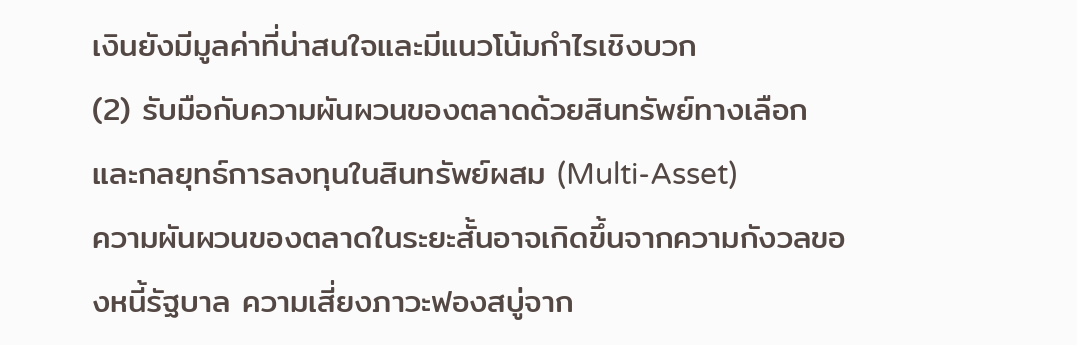เงินยังมีมูลค่าที่น่าสนใจและมีแนวโน้มกำไรเชิงบวก
(2) รับมือกับความผันผวนของตลาดด้วยสินทรัพย์ทางเลือกและกลยุทธ์การลงทุนในสินทรัพย์ผสม (Multi-Asset)
ความผันผวนของตลาดในระยะสั้นอาจเกิดขึ้นจากความกังวลของหนี้รัฐบาล ความเสี่ยงภาวะฟองสบู่จาก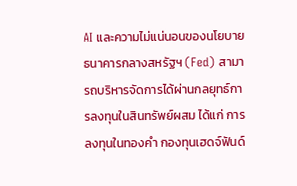AI และความไม่แน่นอนของนโยบายธนาคารกลางสหรัฐฯ (Fed) สามารถบริหารจัดการได้ผ่านกลยุทธ์การลงทุนในสินทรัพย์ผสม ได้แก่ การลงทุนในทองคำ กองทุนเฮดจ์ฟันด์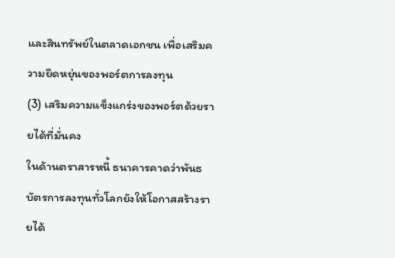และสินทรัพย์ในตลาดเอกชน เพื่อเสริมความยืดหยุ่นของพอร์ตการลงทุน
(3) เสริมความแข็งแกร่งของพอร์ตด้วยรายได้ที่มั่นคง
ในด้านตราสารหนี้ ธนาคารคาดว่าพันธบัตรการลงทุนทั่วโลกยังให้โอกาสสร้างรายได้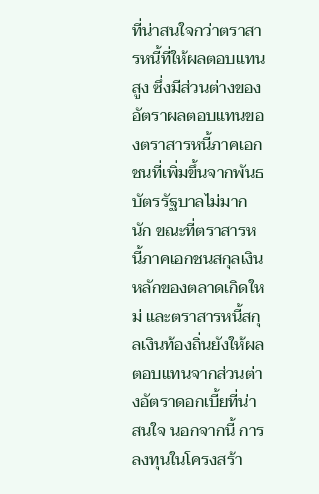ที่น่าสนใจกว่าตราสารหนี้ที่ให้ผลตอบแทนสูง ซึ่งมีส่วนต่างของอัตราผลตอบแทนของตราสารหนี้ภาคเอกชนที่เพิ่มขึ้นจากพันธบัตรรัฐบาลไม่มากนัก ขณะที่ตราสารหนี้ภาคเอกชนสกุลเงินหลักของตลาดเกิดใหม่ และตราสารหนี้สกุลเงินท้องถิ่นยังให้ผลตอบแทนจากส่วนต่างอัตราดอกเบี้ยที่น่าสนใจ นอกจากนี้ การลงทุนในโครงสร้า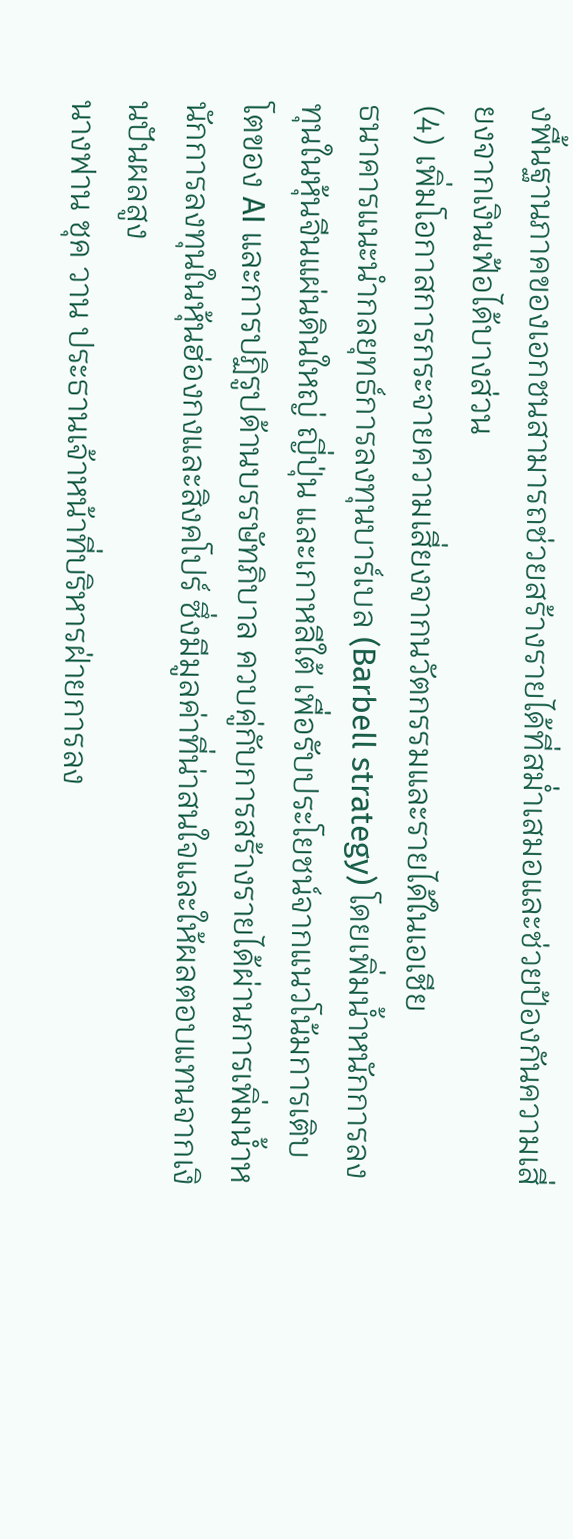งพื้นฐานภาคของเอกชนสามารถช่วยสร้างรายได้ที่สม่ำเสมอและช่วยป้องกันความเสี่ยงจากเงินเฟ้อได้บางส่วน
(4) เพิ่มโอกาสการกระจายความเสี่ยงจากนวัตกรรมและรายได้ในเอเชีย
ธนาคารแนะนำกลยุทธ์การลงทุนบาร์เบล (Barbell strategy) โดยเพิ่มน้ำหนักการลงทุนในหุ้นจีนแผ่นดินใหญ่ ญี่ปุ่น และเกาหลีใต้ เพื่อรับประโยชน์จากแนวโน้มการเติบโตของ AI และการปฏิรูปด้านบรรษัทภิบาล ควบคู่กับการสร้างรายได้ผ่านการเพิ่มน้ำหนักการลงทุนในหุ้นฮ่องกงและสิงคโปร์ ซึ่งมีมูลค่าที่น่าสนใจและให้ผลตอบแทนจากเงินปันผลสูง
นางฟาน ชุค วาน ประธานเจ้าหน้าที่บริหารฝ่ายการลง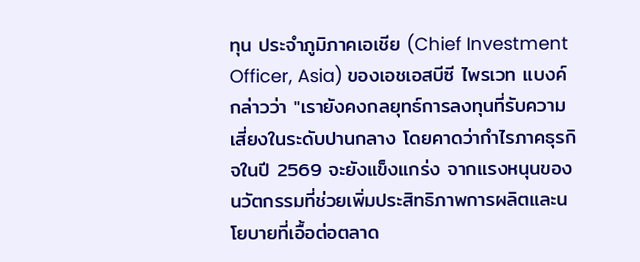ทุน ประจำภูมิภาคเอเชีย (Chief Investment Officer, Asia) ของเอชเอสบีซี ไพรเวท แบงค์ กล่าวว่า "เรายังคงกลยุทธ์การลงทุนที่รับความเสี่ยงในระดับปานกลาง โดยคาดว่ากำไรภาคธุรกิจในปี 2569 จะยังแข็งแกร่ง จากแรงหนุนของนวัตกรรมที่ช่วยเพิ่มประสิทธิภาพการผลิตและนโยบายที่เอื้อต่อตลาด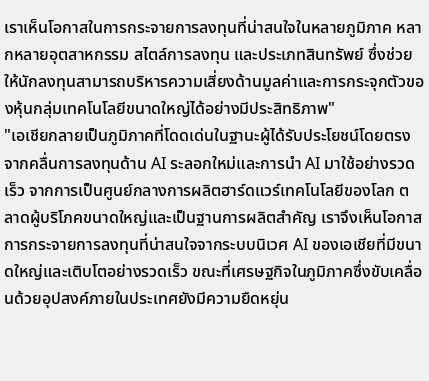เราเห็นโอกาสในการกระจายการลงทุนที่น่าสนใจในหลายภูมิภาค หลากหลายอุตสาหกรรม สไตล์การลงทุน และประเภทสินทรัพย์ ซึ่งช่วยให้นักลงทุนสามารถบริหารความเสี่ยงด้านมูลค่าและการกระจุกตัวของหุ้นกลุ่มเทคโนโลยีขนาดใหญ่ได้อย่างมีประสิทธิภาพ"
"เอเชียกลายเป็นภูมิภาคที่โดดเด่นในฐานะผู้ได้รับประโยชน์โดยตรงจากคลื่นการลงทุนด้าน AI ระลอกใหม่และการนำ AI มาใช้อย่างรวดเร็ว จากการเป็นศูนย์กลางการผลิตฮาร์ดแวร์เทคโนโลยีของโลก ตลาดผู้บริโภคขนาดใหญ่และเป็นฐานการผลิตสำคัญ เราจึงเห็นโอกาสการกระจายการลงทุนที่น่าสนใจจากระบบนิเวศ AI ของเอเชียที่มีขนาดใหญ่และเติบโตอย่างรวดเร็ว ขณะที่เศรษฐกิจในภูมิภาคซึ่งขับเคลื่อนด้วยอุปสงค์ภายในประเทศยังมีความยืดหยุ่น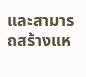และสามารถสร้างแห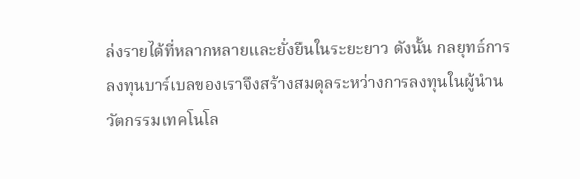ล่งรายได้ที่หลากหลายและยั่งยืนในระยะยาว ดังนั้น กลยุทธ์การลงทุนบาร์เบลของเราจึงสร้างสมดุลระหว่างการลงทุนในผู้นำนวัตกรรมเทคโนโล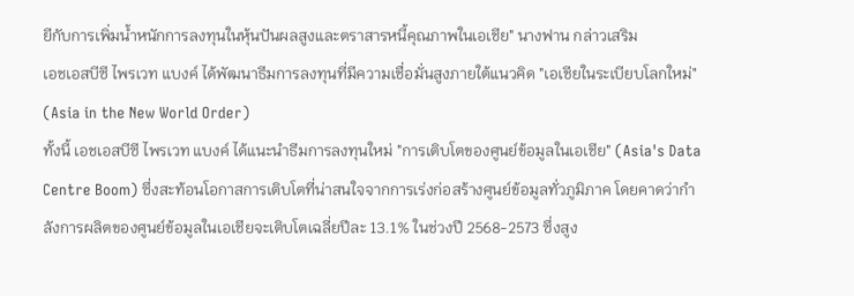ยีกับการเพิ่มน้ำหนักการลงทุนในหุ้นปันผลสูงและตราสารหนี้คุณภาพในเอเชีย" นางฟาน กล่าวเสริม
เอชเอสบีซี ไพรเวท แบงค์ ได้พัฒนาธีมการลงทุนที่มีความเชื่อมั่นสูงภายใต้แนวคิด "เอเชียในระเบียบโลกใหม่" (Asia in the New World Order)
ทั้งนี้ เอชเอสบีซี ไพรเวท แบงค์ ได้แนะนำธีมการลงทุนใหม่ "การเติบโตของศูนย์ข้อมูลในเอเชีย" (Asia's Data Centre Boom) ซึ่งสะท้อนโอกาสการเติบโตที่น่าสนใจจากการเร่งก่อสร้างศูนย์ข้อมูลทั่วภูมิภาค โดยคาดว่ากำลังการผลิตของศูนย์ข้อมูลในเอเชียจะเติบโตเฉลี่ยปีละ 13.1% ในช่วงปี 2568-2573 ซึ่งสูง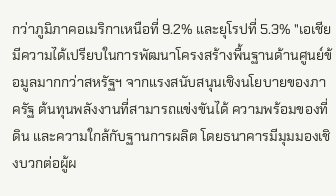กว่าภูมิภาคอเมริกาเหนือที่ 9.2% และยุโรปที่ 5.3% "เอเชียมีความได้เปรียบในการพัฒนาโครงสร้างพื้นฐานด้านศูนย์ข้อมูลมากกว่าสหรัฐฯ จากแรงสนับสนุนเชิงนโยบายของภาครัฐ ต้นทุนพลังงานที่สามารถแข่งขันได้ ความพร้อมของที่ดิน และความใกล้กับฐานการผลิต โดยธนาคารมีมุมมองเชิงบวกต่อผู้ผ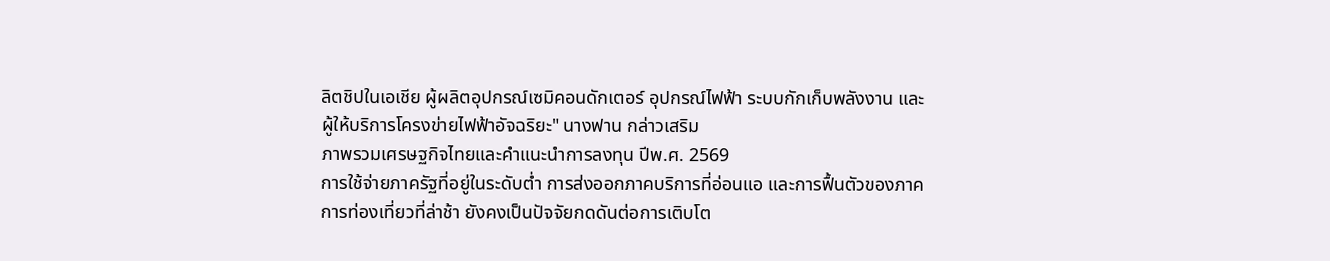ลิตชิปในเอเชีย ผู้ผลิตอุปกรณ์เซมิคอนดักเตอร์ อุปกรณ์ไฟฟ้า ระบบกักเก็บพลังงาน และผู้ให้บริการโครงข่ายไฟฟ้าอัจฉริยะ" นางฟาน กล่าวเสริม
ภาพรวมเศรษฐกิจไทยและคำแนะนำการลงทุน ปีพ.ศ. 2569
การใช้จ่ายภาครัฐที่อยู่ในระดับต่ำ การส่งออกภาคบริการที่อ่อนแอ และการฟื้นตัวของภาคการท่องเที่ยวที่ล่าช้า ยังคงเป็นปัจจัยกดดันต่อการเติบโต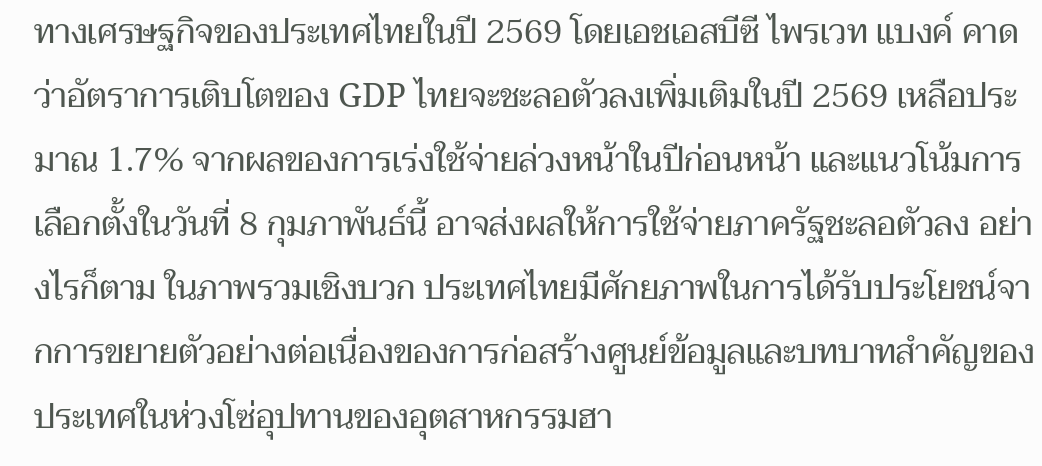ทางเศรษฐกิจของประเทศไทยในปี 2569 โดยเอชเอสบีซี ไพรเวท แบงค์ คาดว่าอัตราการเติบโตของ GDP ไทยจะชะลอตัวลงเพิ่มเติมในปี 2569 เหลือประมาณ 1.7% จากผลของการเร่งใช้จ่ายล่วงหน้าในปีก่อนหน้า และแนวโน้มการเลือกตั้งในวันที่ 8 กุมภาพันธ์นี้ อาจส่งผลให้การใช้จ่ายภาครัฐชะลอตัวลง อย่างไรก็ตาม ในภาพรวมเชิงบวก ประเทศไทยมีศักยภาพในการได้รับประโยชน์จากการขยายตัวอย่างต่อเนื่องของการก่อสร้างศูนย์ข้อมูลและบทบาทสำคัญของประเทศในห่วงโซ่อุปทานของอุตสาหกรรมฮา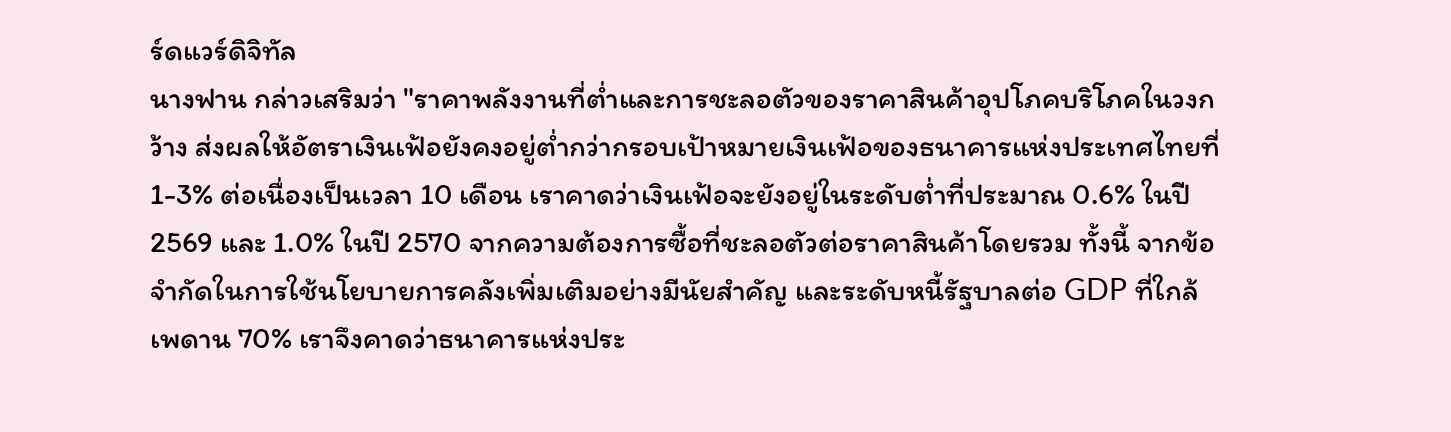ร์ดแวร์ดิจิทัล
นางฟาน กล่าวเสริมว่า "ราคาพลังงานที่ต่ำและการชะลอตัวของราคาสินค้าอุปโภคบริโภคในวงกว้าง ส่งผลให้อัตราเงินเฟ้อยังคงอยู่ต่ำกว่ากรอบเป้าหมายเงินเฟ้อของธนาคารแห่งประเทศไทยที่ 1-3% ต่อเนื่องเป็นเวลา 10 เดือน เราคาดว่าเงินเฟ้อจะยังอยู่ในระดับต่ำที่ประมาณ 0.6% ในปี 2569 และ 1.0% ในปี 2570 จากความต้องการซื้อที่ชะลอตัวต่อราคาสินค้าโดยรวม ทั้งนี้ จากข้อจำกัดในการใช้นโยบายการคลังเพิ่มเติมอย่างมีนัยสำคัญ และระดับหนี้รัฐบาลต่อ GDP ที่ใกล้เพดาน 70% เราจึงคาดว่าธนาคารแห่งประ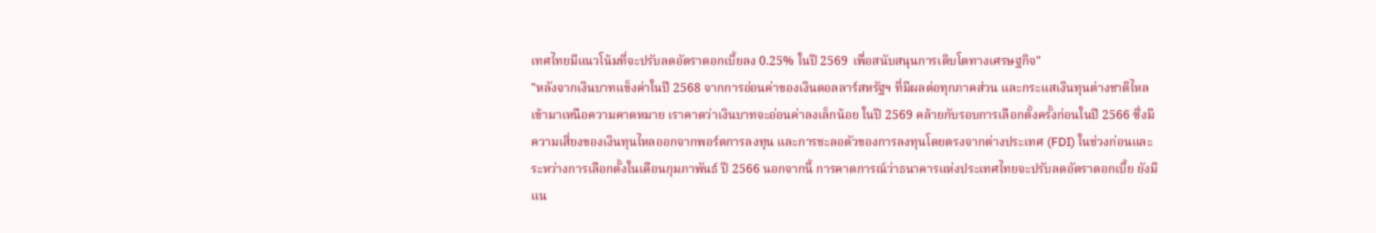เทศไทยมีแนวโน้มที่จะปรับลดอัตราดอกเบี้ยลง 0.25% ในปี 2569 เพื่อสนับสนุนการเติบโตทางเศรษฐกิจ"
"หลังจากเงินบาทแข็งค่าในปี 2568 จากการอ่อนค่าของเงินดอลลาร์สหรัฐฯ ที่มีผลต่อทุกภาคส่วน และกระแสเงินทุนต่างชาติไหลเข้ามาเหนือความคาดหมาย เราคาดว่าเงินบาทจะอ่อนค่าลงเล็กน้อย ในปี 2569 คล้ายกับรอบการเลือกตั้งครั้งก่อนในปี 2566 ซึ่งมีความเสี่ยงของเงินทุนไหลออกจากพอร์ตการลงทุน และการชะลอตัวของการลงทุนโดยตรงจากต่างประเทศ (FDI) ในช่วงก่อนและระหว่างการเลือกตั้งในเดือนกุมภาพันธ์ ปี 2566 นอกจากนี้ การคาดการณ์ว่าธนาคารแห่งประเทศไทยจะปรับลดอัตราดอกเบี้ย ยังมีแน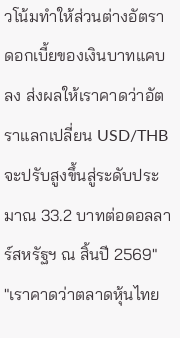วโน้มทำให้ส่วนต่างอัตราดอกเบี้ยของเงินบาทแคบลง ส่งผลให้เราคาดว่าอัตราแลกเปลี่ยน USD/THB จะปรับสูงขึ้นสู่ระดับประมาณ 33.2 บาทต่อดอลลาร์สหรัฐฯ ณ สิ้นปี 2569"
"เราคาดว่าตลาดหุ้นไทย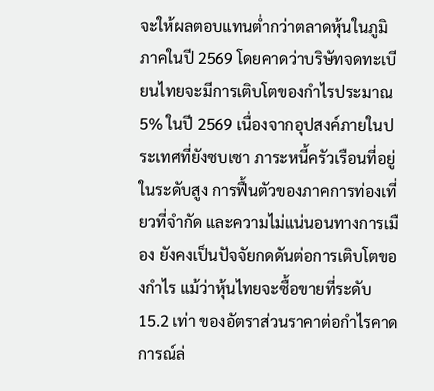จะให้ผลตอบแทนต่ำกว่าตลาดหุ้นในภูมิภาคในปี 2569 โดยคาดว่าบริษัทจดทะเบียนไทยจะมีการเติบโตของกำไรประมาณ 5% ในปี 2569 เนื่องจากอุปสงค์ภายในประเทศที่ยังซบเซา ภาระหนี้ครัวเรือนที่อยู่ในระดับสูง การฟื้นตัวของภาคการท่องเที่ยวที่จำกัด และความไม่แน่นอนทางการเมือง ยังคงเป็นปัจจัยกดดันต่อการเติบโตของกำไร แม้ว่าหุ้นไทยจะซื้อขายที่ระดับ 15.2 เท่า ของอัตราส่วนราคาต่อกำไรคาดการณ์ล่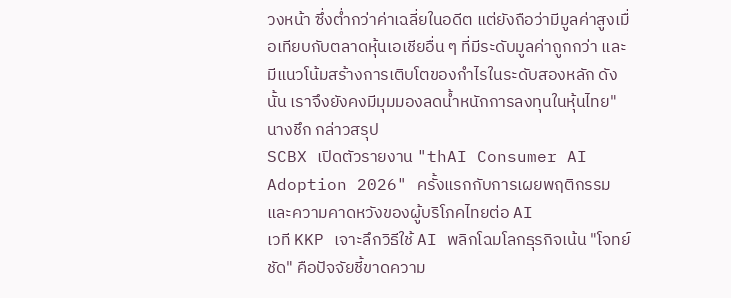วงหน้า ซึ่งต่ำกว่าค่าเฉลี่ยในอดีต แต่ยังถือว่ามีมูลค่าสูงเมื่อเทียบกับตลาดหุ้นเอเชียอื่น ๆ ที่มีระดับมูลค่าถูกกว่า และมีแนวโน้มสร้างการเติบโตของกำไรในระดับสองหลัก ดังนั้น เราจึงยังคงมีมุมมองลดน้ำหนักการลงทุนในหุ้นไทย" นางชึก กล่าวสรุป
SCBX เปิดตัวรายงาน "thAI Consumer AI Adoption 2026" ครั้งแรกกับการเผยพฤติกรรมและความคาดหวังของผู้บริโภคไทยต่อ AI
เวที KKP เจาะลึกวิธีใช้ AI พลิกโฉมโลกธุรกิจเน้น "โจทย์ชัด" คือปัจจัยชี้ขาดความ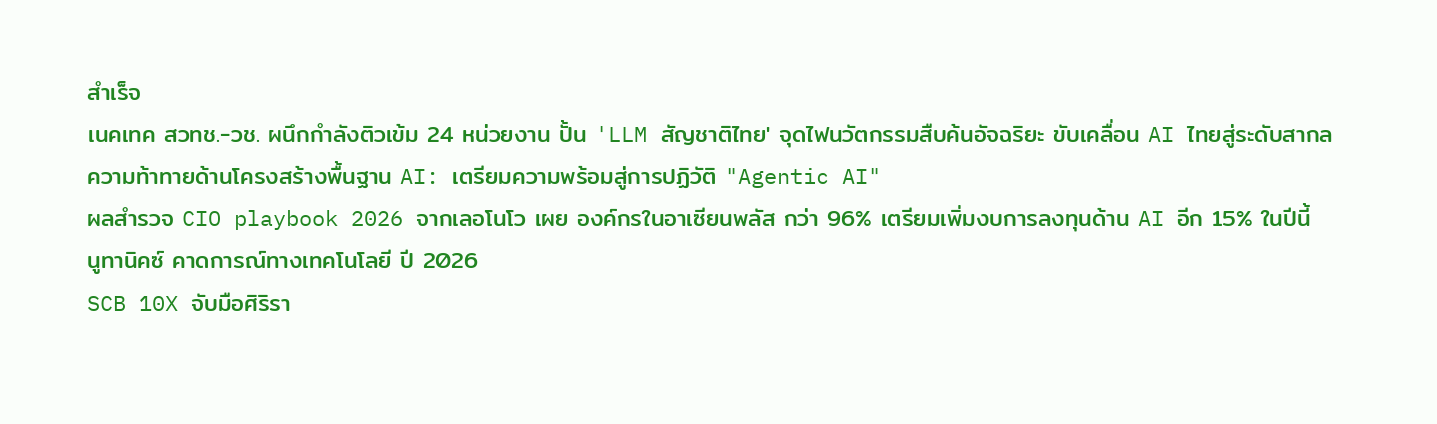สำเร็จ
เนคเทค สวทช.-วช. ผนึกกำลังติวเข้ม 24 หน่วยงาน ปั้น 'LLM สัญชาติไทย' จุดไฟนวัตกรรมสืบค้นอัจฉริยะ ขับเคลื่อน AI ไทยสู่ระดับสากล
ความท้าทายด้านโครงสร้างพื้นฐาน AI: เตรียมความพร้อมสู่การปฏิวัติ "Agentic AI"
ผลสำรวจ CIO playbook 2026 จากเลอโนโว เผย องค์กรในอาเซียนพลัส กว่า 96% เตรียมเพิ่มงบการลงทุนด้าน AI อีก 15% ในปีนี้
นูทานิคซ์ คาดการณ์ทางเทคโนโลยี ปี 2026
SCB 10X จับมือศิริรา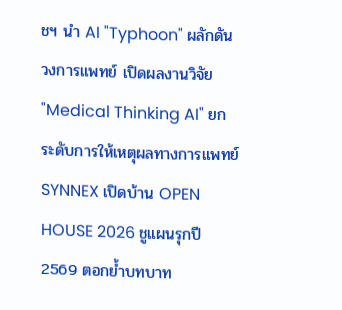ชฯ นำ AI "Typhoon" ผลักดันวงการแพทย์ เปิดผลงานวิจัย "Medical Thinking AI" ยกระดับการให้เหตุผลทางการแพทย์
SYNNEX เปิดบ้าน OPEN HOUSE 2026 ชูแผนรุกปี 2569 ตอกย้ำบทบาท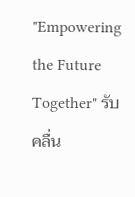"Empowering the Future Together" รับคลื่น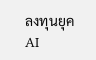ลงทุนยุค AI